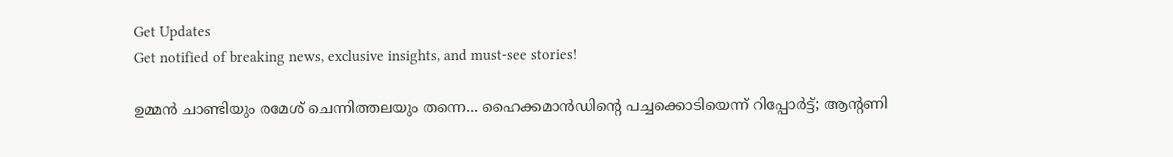Get Updates
Get notified of breaking news, exclusive insights, and must-see stories!

ഉമ്മന്‍ ചാണ്ടിയും രമേശ് ചെന്നിത്തലയും തന്നെ... ഹൈക്കമാന്‍ഡിന്റെ പച്ചക്കൊടിയെന്ന് റിപ്പോർട്ട്; ആന്റണി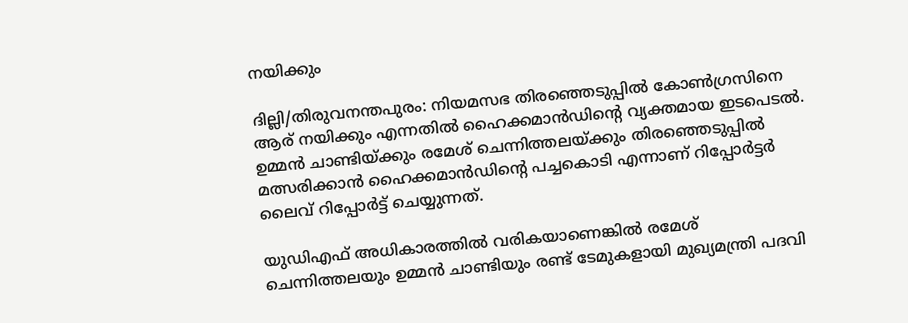നയിക്കും

ദില്ലി/തിരുവനന്തപുരം: നിയമസഭ തിരഞ്ഞെടുപ്പില്‍ കോണ്‍ഗ്രസിനെ ആര് നയിക്കും എന്നതില്‍ ഹൈക്കമാന്‍ഡിന്റെ വ്യക്തമായ ഇടപെടല്‍. ഉമ്മന്‍ ചാണ്ടിയ്ക്കും രമേശ് ചെന്നിത്തലയ്ക്കും തിരഞ്ഞെടുപ്പില്‍ മത്സരിക്കാന്‍ ഹൈക്കമാന്‍ഡിന്റെ പച്ചകൊടി എന്നാണ് റിപ്പോര്‍ട്ടര്‍ ലൈവ് റിപ്പോര്‍ട്ട് ചെയ്യുന്നത്.

യുഡിഎഫ് അധികാരത്തില്‍ വരികയാണെങ്കില്‍ രമേശ് ചെന്നിത്തലയും ഉമ്മന്‍ ചാണ്ടിയും രണ്ട് ടേമുകളായി മുഖ്യമന്ത്രി പദവി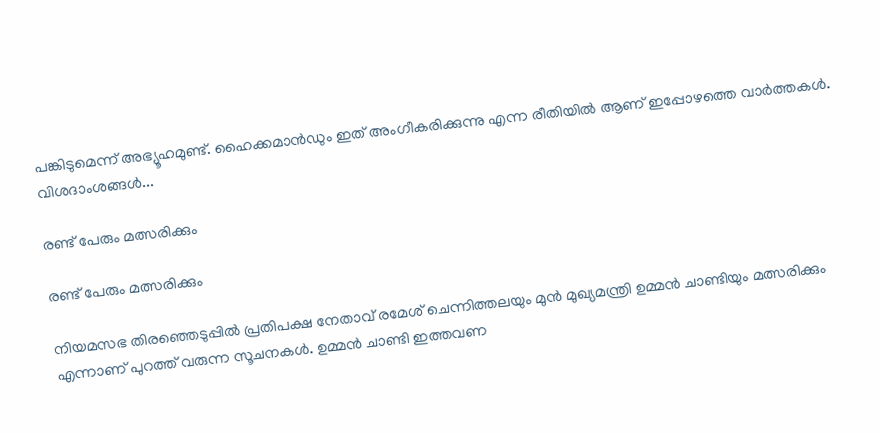പങ്കിടുമെന്ന് അഭ്യൂഹമുണ്ട്. ഹൈക്കമാന്‍ഡും ഇത് അംഗീകരിക്കുന്നു എന്ന രീതിയില്‍ ആണ് ഇപ്പോഴത്തെ വാര്‍ത്തകള്‍. വിശദാംശങ്ങള്‍...

രണ്ട് പേരും മത്സരിക്കും

രണ്ട് പേരും മത്സരിക്കും

നിയമസഭ തിരഞ്ഞെടുപ്പില്‍ പ്രതിപക്ഷ നേതാവ് രമേശ് ചെന്നിത്തലയും മുന്‍ മുഖ്യമന്ത്രി ഉമ്മന്‍ ചാണ്ടിയും മത്സരിക്കും എന്നാണ് പുറത്ത് വരുന്ന സൂചനകള്‍. ഉമ്മന്‍ ചാണ്ടി ഇത്തവണ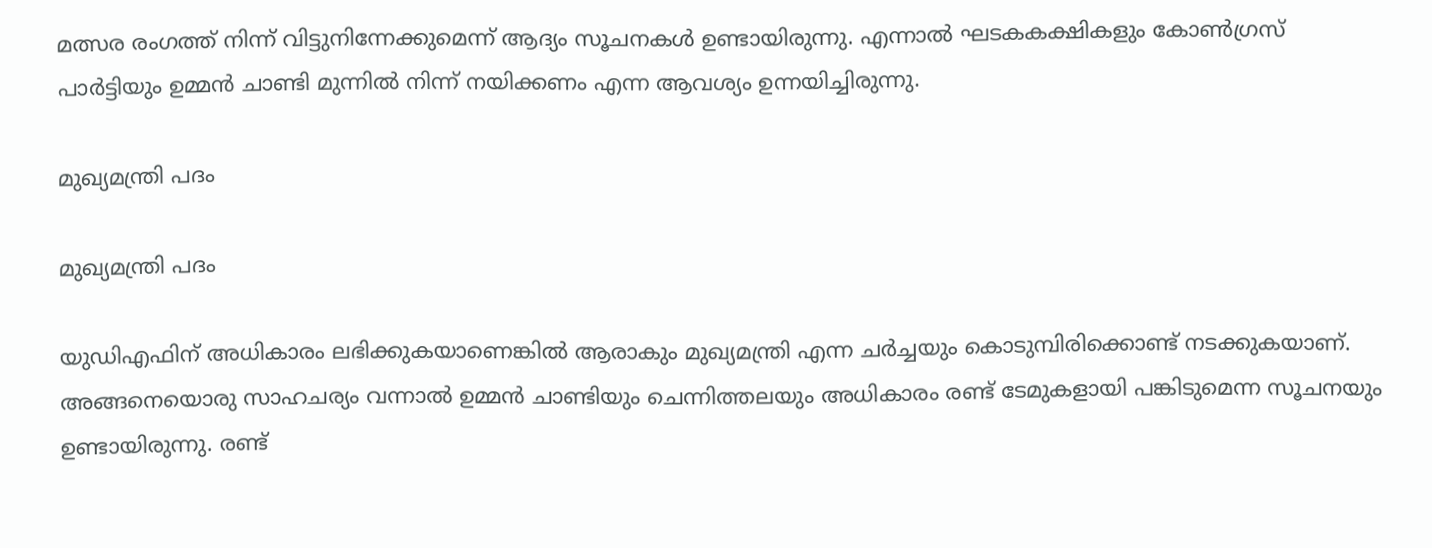മത്സര രംഗത്ത് നിന്ന് വിട്ടുനിന്നേക്കുമെന്ന് ആദ്യം സൂചനകള്‍ ഉണ്ടായിരുന്നു. എന്നാല്‍ ഘടകകക്ഷികളും കോണ്‍ഗ്രസ് പാര്‍ട്ടിയും ഉമ്മന്‍ ചാണ്ടി മുന്നില്‍ നിന്ന് നയിക്കണം എന്ന ആവശ്യം ഉന്നയിച്ചിരുന്നു.

മുഖ്യമന്ത്രി പദം

മുഖ്യമന്ത്രി പദം

യുഡിഎഫിന് അധികാരം ലഭിക്കുകയാണെങ്കില്‍ ആരാകും മുഖ്യമന്ത്രി എന്ന ചര്‍ച്ചയും കൊടുമ്പിരിക്കൊണ്ട് നടക്കുകയാണ്. അങ്ങനെയൊരു സാഹചര്യം വന്നാല്‍ ഉമ്മന്‍ ചാണ്ടിയും ചെന്നിത്തലയും അധികാരം രണ്ട് ടേമുകളായി പങ്കിടുമെന്ന സൂചനയും ഉണ്ടായിരുന്നു. രണ്ട്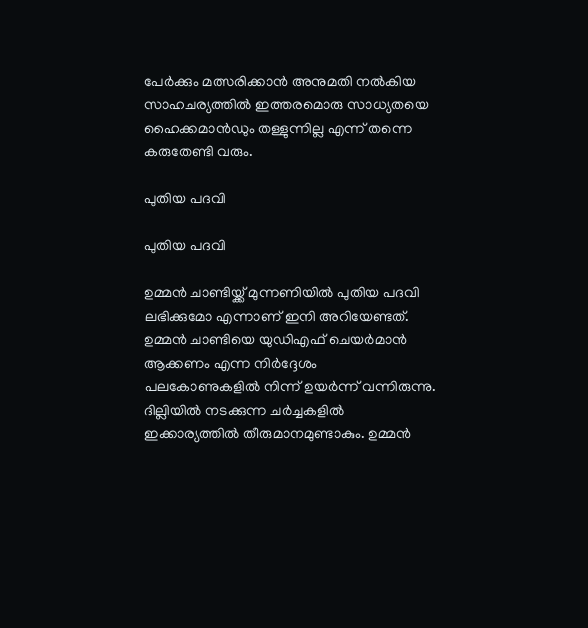പേര്‍ക്കും മത്സരിക്കാന്‍ അനുമതി നല്‍കിയ സാഹചര്യത്തില്‍ ഇത്തരമൊരു സാധ്യതയെ ഹൈക്കമാന്‍ഡും തള്ളുന്നില്ല എന്ന് തന്നെ കരുതേണ്ടി വരും.

പുതിയ പദവി

പുതിയ പദവി

ഉമ്മന്‍ ചാണ്ടിയ്ക്ക് മുന്നണിയില്‍ പുതിയ പദവി ലഭിക്കുമോ എന്നാണ് ഇനി അറിയേണ്ടത്. ഉമ്മന്‍ ചാണ്ടിയെ യുഡിഎഫ് ചെയര്‍മാന്‍ ആക്കണം എന്ന നിര്‍ദ്ദേശം പലകോണുകളില്‍ നിന്ന് ഉയര്‍ന്ന് വന്നിരുന്നു. ദില്ലിയില്‍ നടക്കുന്ന ചര്‍ച്ചകളില്‍ ഇക്കാര്യത്തില്‍ തീരുമാനമുണ്ടാകും. ഉമ്മന്‍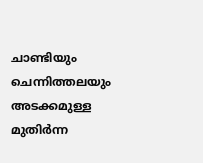ചാണ്ടിയും ചെന്നിത്തലയും അടക്കമുള്ള മുതിര്‍ന്ന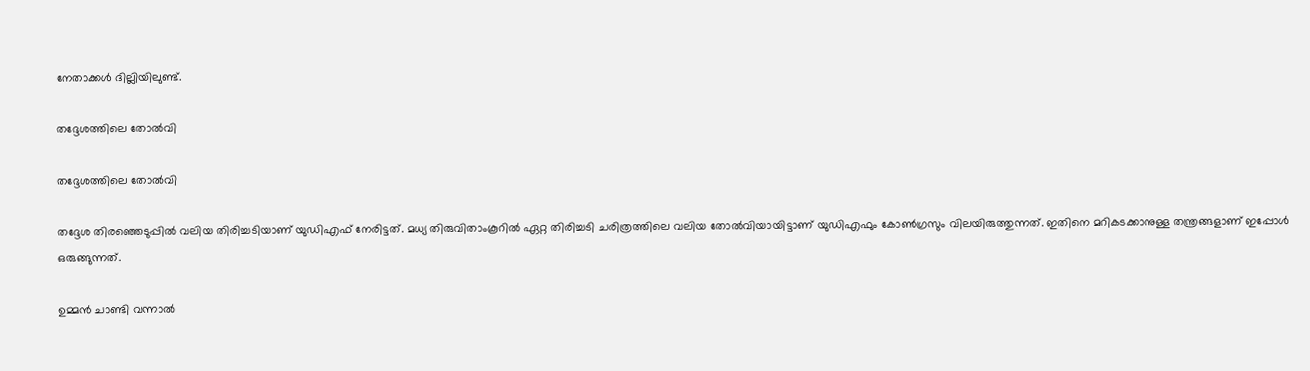നേതാക്കള്‍ ദില്ലിയിലുണ്ട്.

തദ്ദേശത്തിലെ തോല്‍വി

തദ്ദേശത്തിലെ തോല്‍വി

തദ്ദേശ തിരഞ്ഞെടുപ്പില്‍ വലിയ തിരിച്ചടിയാണ് യുഡിഎഫ് നേരിട്ടത്. മധ്യ തിരുവിതാംകൂറില്‍ ഏറ്റ തിരിച്ചടി ചരിത്രത്തിലെ വലിയ തോല്‍വിയായിട്ടാണ് യുഡിഎഫും കോണ്‍ഗ്രസും വിലയിരുത്തുന്നത്. ഇതിനെ മറികടക്കാനുള്ള തന്ത്രങ്ങളാണ് ഇപ്പോള്‍ ഒരുങ്ങുന്നത്.

ഉമ്മന്‍ ചാണ്ടി വന്നാല്‍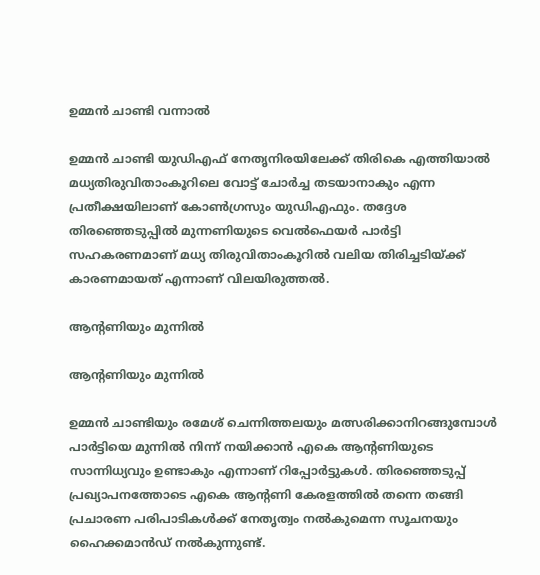ഉമ്മന്‍ ചാണ്ടി വന്നാല്‍

ഉമ്മന്‍ ചാണ്ടി യുഡിഎഫ് നേതൃനിരയിലേക്ക് തിരികെ എത്തിയാല്‍ മധ്യതിരുവിതാംകൂറിലെ വോട്ട് ചോര്‍ച്ച തടയാനാകും എന്ന പ്രതീക്ഷയിലാണ് കോണ്‍ഗ്രസും യുഡിഎഫും. തദ്ദേശ തിരഞ്ഞെടുപ്പില്‍ മുന്നണിയുടെ വെല്‍ഫെയര്‍ പാര്‍ട്ടി സഹകരണമാണ് മധ്യ തിരുവിതാംകൂറില്‍ വലിയ തിരിച്ചടിയ്ക്ക് കാരണമായത് എന്നാണ് വിലയിരുത്തല്‍.

ആന്റണിയും മുന്നില്‍

ആന്റണിയും മുന്നില്‍

ഉമ്മന്‍ ചാണ്ടിയും രമേശ് ചെന്നിത്തലയും മത്സരിക്കാനിറങ്ങുമ്പോള്‍ പാര്‍ട്ടിയെ മുന്നില്‍ നിന്ന് നയിക്കാന്‍ എകെ ആന്റണിയുടെ സാന്നിധ്യവും ഉണ്ടാകും എന്നാണ് റിപ്പോര്‍ട്ടുകള്‍. തിരഞ്ഞെടുപ്പ് പ്രഖ്യാപനത്തോടെ എകെ ആന്റണി കേരളത്തില്‍ തന്നെ തങ്ങി പ്രചാരണ പരിപാടികള്‍ക്ക് നേതൃത്വം നല്‍കുമെന്ന സൂചനയും ഹൈക്കമാന്‍ഡ് നല്‍കുന്നുണ്ട്.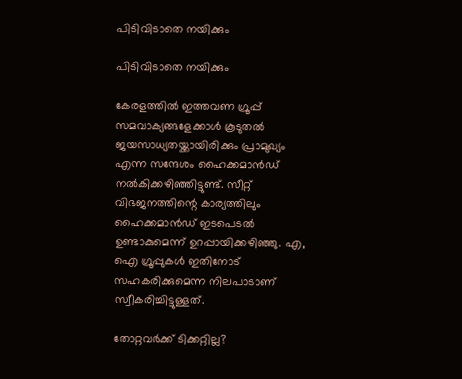പിടിവിടാതെ നയിക്കും

പിടിവിടാതെ നയിക്കും

കേരളത്തില്‍ ഇത്തവണ ഗ്രൂപ്പ് സമവാക്യങ്ങളേക്കാള്‍ കൂടുതല്‍ ജയസാധ്യതയ്ക്കായിരിക്കും പ്രാമുഖ്യം എന്ന സന്ദേശം ഹൈക്കമാന്‍ഡ് നല്‍കിക്കഴിഞ്ഞിട്ടുണ്ട്. സീറ്റ് വിഭജനത്തിന്റെ കാര്യത്തിലും ഹൈക്കമാന്‍ഡ് ഇടപെടല്‍ ഉണ്ടാകുമെന്ന് ഉറപ്പായിക്കഴിഞ്ഞു. എ, ഐ ഗ്രൂപ്പുകള്‍ ഇതിനോട് സഹകരിക്കുമെന്ന നിലപാടാണ് സ്വീകരിച്ചിട്ടുള്ളത്.

തോറ്റവര്‍ക്ക് ടിക്കറ്റില്ല?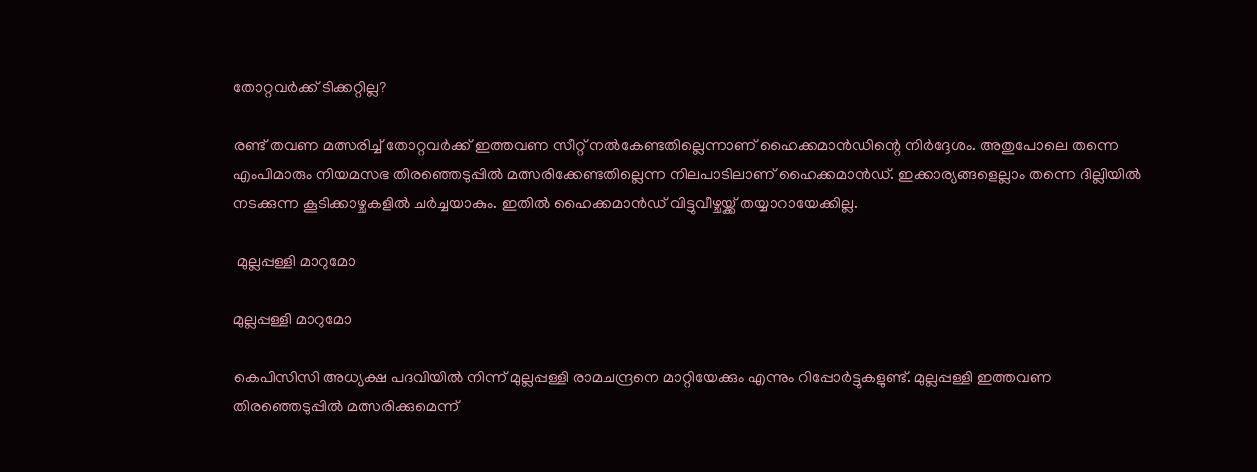തോറ്റവര്‍ക്ക് ടിക്കറ്റില്ല?

രണ്ട് തവണ മത്സരിച്ച് തോറ്റവര്‍ക്ക് ഇത്തവണ സീറ്റ് നല്‍കേണ്ടതില്ലെന്നാണ് ഹൈക്കമാന്‍ഡിന്റെ നിര്‍ദ്ദേശം. അതുപോലെ തന്നെ എംപിമാരും നിയമസഭ തിരഞ്ഞെടുപ്പില്‍ മത്സരിക്കേണ്ടതില്ലെന്ന നിലപാടിലാണ് ഹൈക്കമാന്‍ഡ്. ഇക്കാര്യങ്ങളെല്ലാം തന്നെ ദില്ലിയില്‍ നടക്കുന്ന കൂടിക്കാഴ്ചകളില്‍ ചര്‍ച്ചയാകും. ഇതില്‍ ഹൈക്കമാന്‍ഡ് വിട്ടുവീഴ്ചയ്ക്ക് തയ്യാറായേക്കില്ല.

 മുല്ലപ്പള്ളി മാറുമോ

മുല്ലപ്പള്ളി മാറുമോ

കെപിസിസി അധ്യക്ഷ പദവിയില്‍ നിന്ന് മുല്ലപ്പള്ളി രാമചന്ദ്രനെ മാറ്റിയേക്കും എന്നും റിപ്പോര്‍ട്ടുകളുണ്ട്. മുല്ലപ്പള്ളി ഇത്തവണ തിരഞ്ഞെടുപ്പില്‍ മത്സരിക്കുമെന്ന്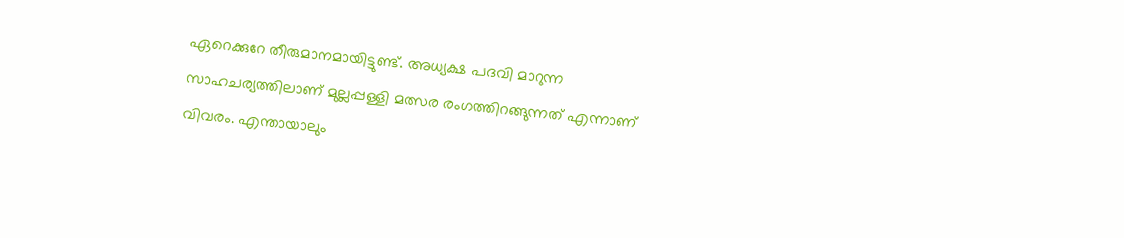ഏറെക്കുറേ തീരുമാനമായിട്ടുണ്ട്. അധ്യക്ഷ പദവി മാറുന്ന സാഹചര്യത്തിലാണ് മുല്ലപ്പള്ളി മത്സര രംഗത്തിറങ്ങുന്നത് എന്നാണ് വിവരം. എന്തായാലും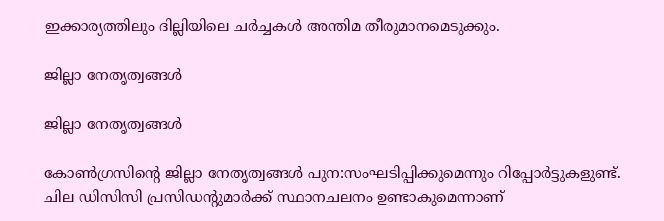ഇക്കാര്യത്തിലും ദില്ലിയിലെ ചര്‍ച്ചകള്‍ അന്തിമ തീരുമാനമെടുക്കും.

ജില്ലാ നേതൃത്വങ്ങള്‍

ജില്ലാ നേതൃത്വങ്ങള്‍

കോണ്‍ഗ്രസിന്റെ ജില്ലാ നേതൃത്വങ്ങള്‍ പുന:സംഘടിപ്പിക്കുമെന്നും റിപ്പോര്‍ട്ടുകളുണ്ട്. ചില ഡിസിസി പ്രസിഡന്റുമാര്‍ക്ക് സ്ഥാനചലനം ഉണ്ടാകുമെന്നാണ്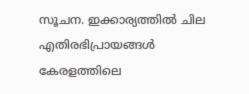സൂചന. ഇക്കാര്യത്തില്‍ ചില എതിരഭിപ്രായങ്ങള്‍ കേരളത്തിലെ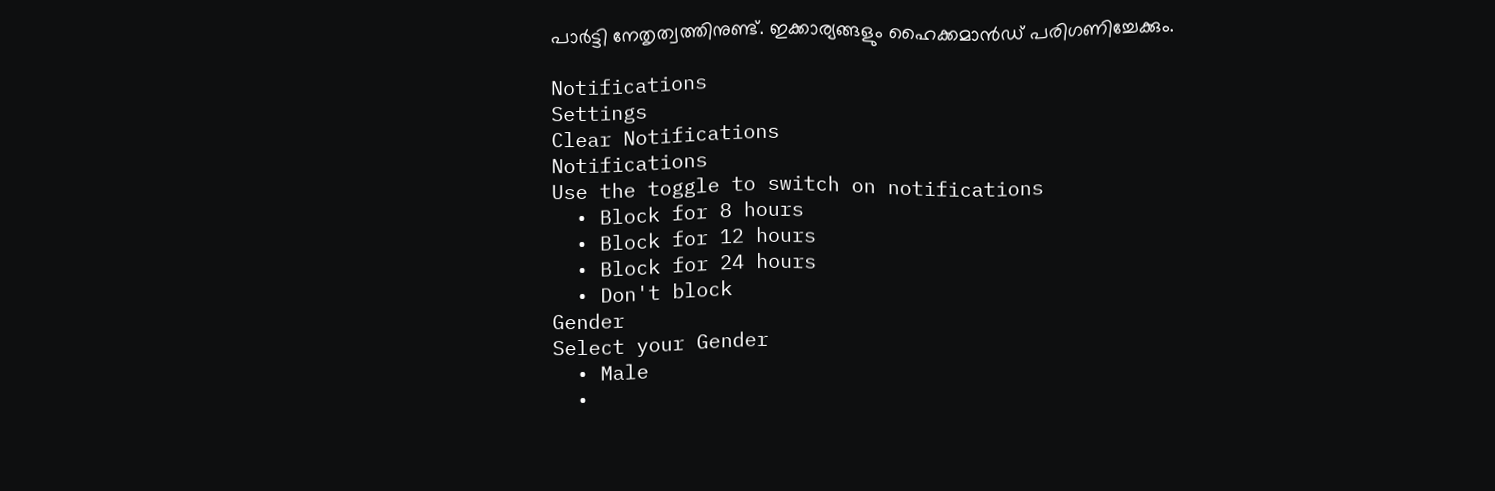പാര്‍ട്ടി നേതൃത്വത്തിനുണ്ട്. ഇക്കാര്യങ്ങളും ഹൈക്കമാന്‍ഡ് പരിഗണിച്ചേക്കും.

Notifications
Settings
Clear Notifications
Notifications
Use the toggle to switch on notifications
  • Block for 8 hours
  • Block for 12 hours
  • Block for 24 hours
  • Don't block
Gender
Select your Gender
  • Male
  •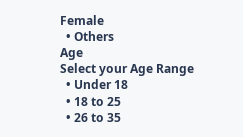Female
  • Others
Age
Select your Age Range
  • Under 18
  • 18 to 25
  • 26 to 35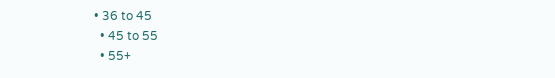• 36 to 45
  • 45 to 55
  • 55+